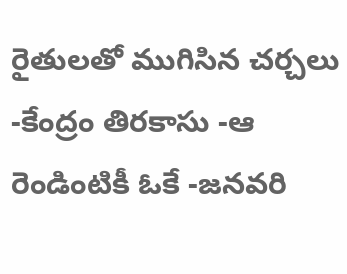రైతులతో ముగిసిన చర్చలు -కేంద్రం తిరకాసు -ఆ రెండింటికీ ఓకే -జనవరి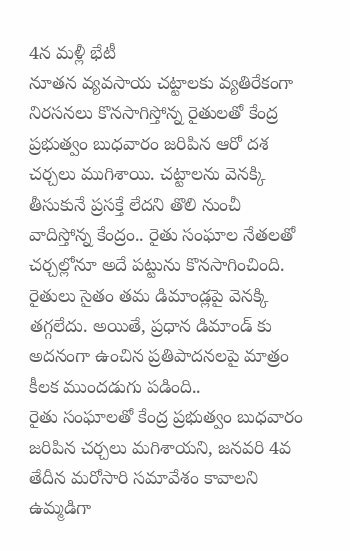4న మళ్లీ భేటీ
నూతన వ్యవసాయ చట్టాలకు వ్యతిరేకంగా నిరసనలు కొనసాగిస్తోన్న రైతులతో కేంద్ర ప్రభుత్వం బుధవారం జరిపిన ఆరో దశ చర్చలు ముగిశాయి. చట్టాలను వెనక్కి తీసుకునే ప్రసక్తే లేదని తొలి నుంచీ వాదిస్తోన్న కేంద్రం.. రైతు సంఘాల నేతలతో చర్చల్లోనూ అదే పట్టును కొనసాగించింది. రైతులు సైతం తమ డిమాండ్లపై వెనక్కి తగ్గలేదు. అయితే, ప్రధాన డిమాండ్ కు అదనంగా ఉంచిన ప్రతిపాదనలపై మాత్రం కీలక ముందడుగు పడింది..
రైతు సంఘాలతో కేంద్ర ప్రభుత్వం బుధవారం జరిపిన చర్చలు మగిశాయని, జనవరి 4వ తేదీన మరోసారి సమావేశం కావాలని ఉమ్మడిగా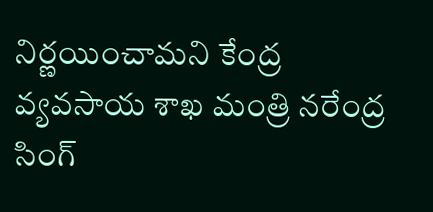నిర్ణయించామని కేంద్ర వ్యవసాయ శాఖ మంత్రి నరేంద్ర సింగ్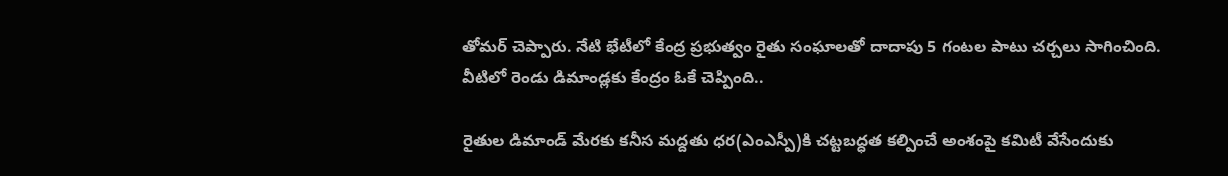తోమర్ చెప్పారు. నేటి భేటీలో కేంద్ర ప్రభుత్వం రైతు సంఘాలతో దాదాపు 5 గంటల పాటు చర్చలు సాగించింది. వీటిలో రెండు డిమాండ్లకు కేంద్రం ఓకే చెప్పింది..

రైతుల డిమాండ్ మేరకు కనీస మద్దతు ధర(ఎంఎస్పీ)కి చట్టబద్ధత కల్పించే అంశంపై కమిటీ వేసేందుకు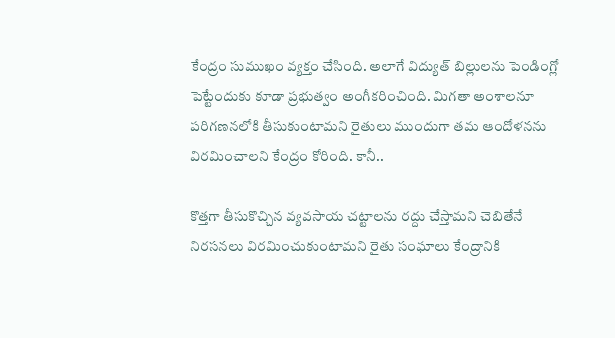కేంద్రం సుముఖం వ్యక్తం చేసింది. అలాగే విద్యుత్ బిల్లులను పెండింగ్లో పెట్టేందుకు కూడా ప్రభుత్వం అంగీకరించింది. మిగతా అంశాలనూ పరిగణనలోకి తీసుకుంటామని రైతులు ముందుగా తమ ఆందోళనను విరమించాలని కేంద్రం కోరింది. కానీ..

కొత్తగా తీసుకొచ్చిన వ్యవసాయ చట్టాలను రద్దు చేస్తామని చెబితేనే నిరసనలు విరమించుకుంటామని రైతు సంఘాలు కేంద్రానికి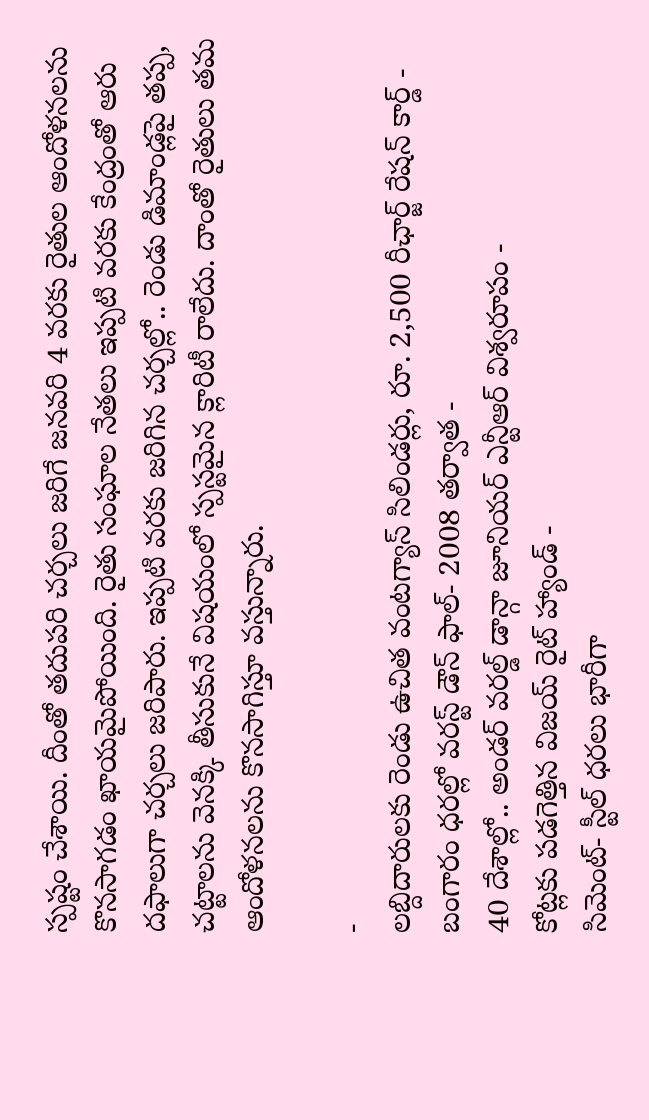స్పష్టం చేశాయి. దీంతో తదుపరి చర్చలు జరిగే జనవరి 4 వరకు రైతుల ఆందోళనలను కొనసాగడం ఖాయమైపోయింది. రైతు సంఘాల నేతలు ఇప్పటి వరకు కేంద్రంతో ఆరు దఫాలుగా చర్చలు జరిపారు. ఇప్పటి వరకు జరిగిన చర్చల్లో.. రెండు డిమాండ్లపై తప్ప, చట్టాలను వెనక్కి తీసుకునే విషయంలో స్పస్టమైన క్లారిటీ రాలేదు. దాంతో రైతులు తమ ఆందోళనలను కొనసాగిస్తూ వస్తున్నారు.

-
లబ్దిదారులకు రెండు ఉచిత వంటగ్యాస్ సిలిండర్లు, రూ. 2,500 రీఛార్జ్ రేషన్ కార్డ్ -
బంగారం ధరల్లో వరస్ట్ డౌన్ ఫాల్- 2008 తర్వాత -
40 దేశాల్లో.. అండర్ వరల్డ్ డాన్గా జూనియర్ ఎన్టీఆర్ విశ్వరూపం -
కోట్లకు పడగెత్తిన విజయ్ రైట్ హ్యాండ్ -
సిమెంట్- స్టీల్ ధరలు భారీగా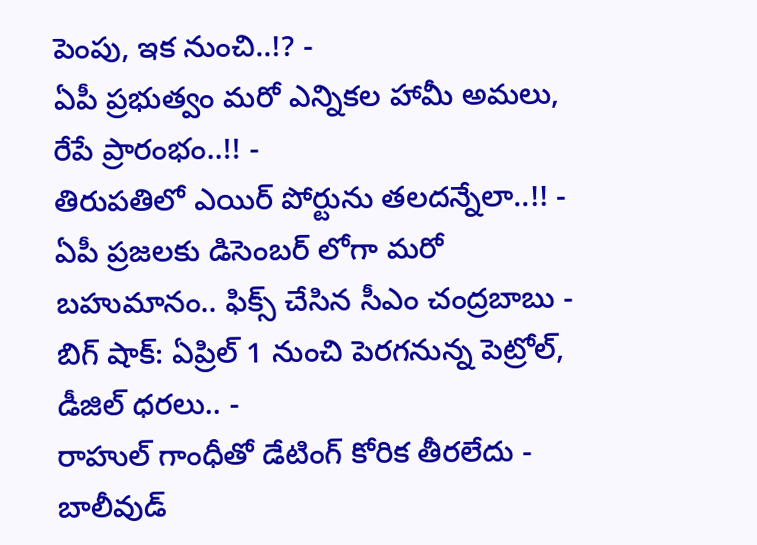పెంపు, ఇక నుంచి..!? -
ఏపీ ప్రభుత్వం మరో ఎన్నికల హామీ అమలు, రేపే ప్రారంభం..!! -
తిరుపతిలో ఎయిర్ పోర్టును తలదన్నేలా..!! -
ఏపీ ప్రజలకు డిసెంబర్ లోగా మరో బహుమానం.. ఫిక్స్ చేసిన సీఎం చంద్రబాబు -
బిగ్ షాక్: ఏప్రిల్ 1 నుంచి పెరగనున్న పెట్రోల్, డీజిల్ ధరలు.. -
రాహుల్ గాంధీతో డేటింగ్ కోరిక తీరలేదు - బాలీవుడ్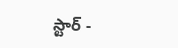స్టార్ -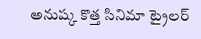అనుష్క కొత్త సినిమా ట్రైలర్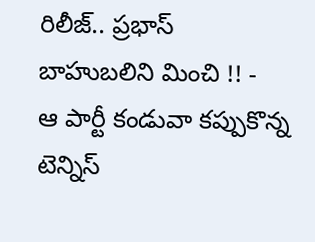రిలీజ్.. ప్రభాస్ బాహుబలిని మించి !! -
ఆ పార్టీ కండువా కప్పుకొన్న టెన్నిస్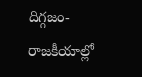దిగ్గజం- రాజకీయాల్లో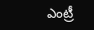ఎంట్రీ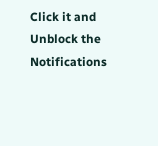Click it and Unblock the Notifications